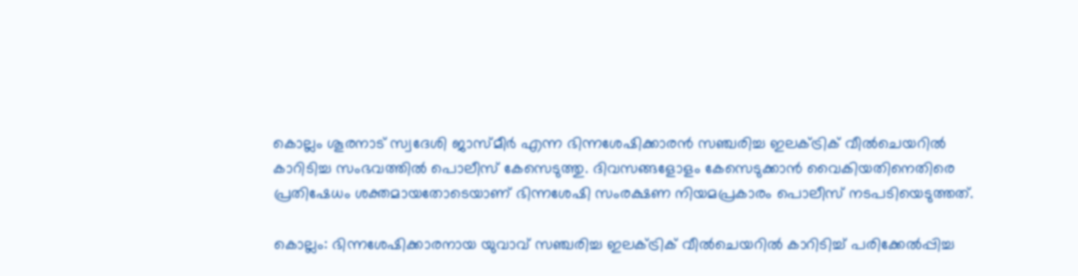കൊല്ലം ശൂരനാട് സ്വദേശി ജാസ്മീർ എന്ന ഭിന്നശേഷിക്കാരൻ സഞ്ചരിച്ച ഇലക്ട്രിക് വീൽചെയറിൽ കാറിടിച്ച സംഭവത്തിൽ പൊലീസ് കേസെടുത്തു. ദിവസങ്ങളോളം കേസെടുക്കാൻ വൈകിയതിനെതിരെ പ്രതിഷേധം ശക്തമായതോടെയാണ് ഭിന്നശേഷി സംരക്ഷണ നിയമപ്രകാരം പൊലീസ് നടപടിയെടുത്തത്.

കൊല്ലം: ഭിന്നശേഷിക്കാരനായ യുവാവ് സഞ്ചരിച്ച ഇലക്ട്രിക് വീൽചെയറിൽ കാറിടിച്ച് പരിക്കേൽപ്പിച്ച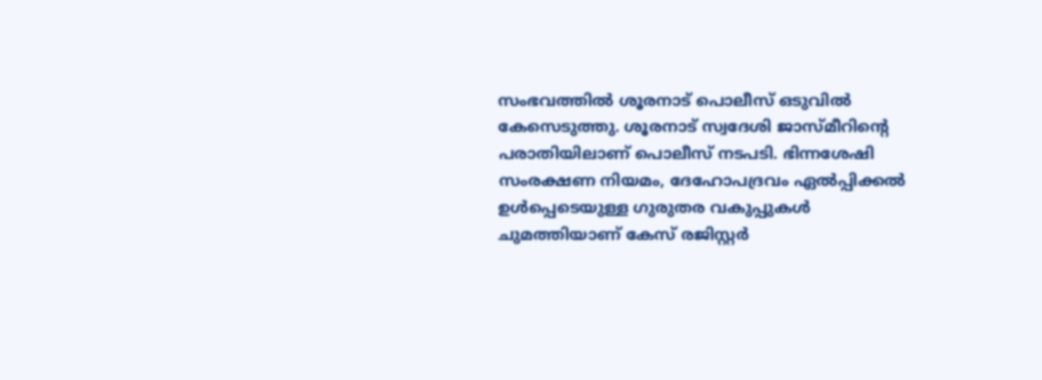സംഭവത്തിൽ ശൂരനാട് പൊലീസ് ഒടുവിൽ കേസെടുത്തു. ശൂരനാട് സ്വദേശി ജാസ്മീറിന്റെ പരാതിയിലാണ് പൊലീസ് നടപടി. ഭിന്നശേഷി സംരക്ഷണ നിയമം, ദേഹോപദ്രവം ഏൽപ്പിക്കൽ ഉൾപ്പെടെയുള്ള ഗുരുതര വകുപ്പുകൾ ചുമത്തിയാണ് കേസ് രജിസ്റ്റർ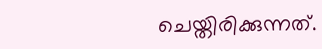ചെയ്തിരിക്കുന്നത്.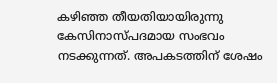കഴിഞ്ഞ തീയതിയായിരുന്നു കേസിനാസ്പദമായ സംഭവം നടക്കുന്നത്. അപകടത്തിന് ശേഷം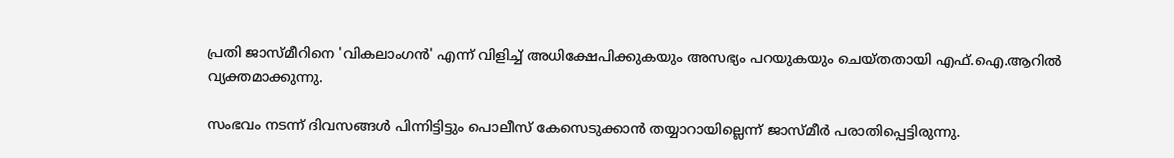പ്രതി ജാസ്മീറിനെ 'വികലാംഗൻ' എന്ന് വിളിച്ച് അധിക്ഷേപിക്കുകയും അസഭ്യം പറയുകയും ചെയ്തതായി എഫ്.ഐ.ആറിൽ വ്യക്തമാക്കുന്നു.

സംഭവം നടന്ന് ദിവസങ്ങൾ പിന്നിട്ടിട്ടും പൊലീസ് കേസെടുക്കാൻ തയ്യാറായില്ലെന്ന് ജാസ്മീർ പരാതിപ്പെട്ടിരുന്നു.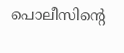പൊലീസിന്റെ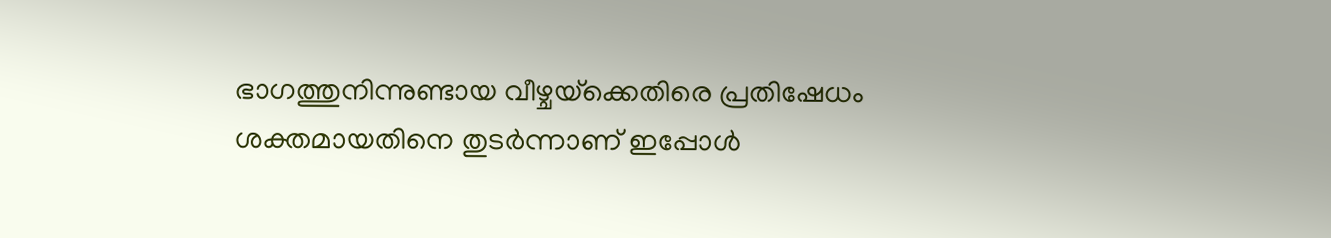ഭാഗത്തുനിന്നുണ്ടായ വീഴ്ചയ്‌ക്കെതിരെ പ്രതിഷേധം ശക്തമായതിനെ തുടർന്നാണ് ഇപ്പോൾ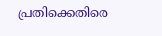പ്രതിക്കെതിരെ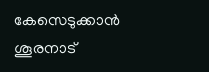കേസെടുക്കാൻ ശൂരനാട്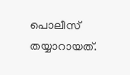പൊലീസ് തയ്യാറായത്.